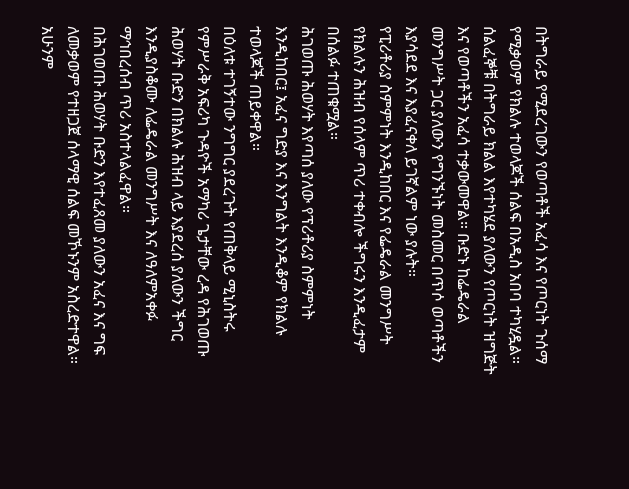በትግራይ የሚደረገውን የወጣቶች አፈሳ እና የጦርነት ጉሰማ የሚቃወም የክልሉ ተወላጆች ሰልፍ በአዲስ አበባ ተካሂዷል።
ሰልፈኞቹ በትግራይ ክልል እየተካሄደ ያለውን የጦርነት ዝግጅት እና የወጣቶችን አፈሳ ተቃውመዋል። ቡድኑ ከፌዴራል መንግሥት ጋር ያለውን የግንኙነት መስመር በጥሶ ወጣቶችን እያሳደደ እና እያፈናቀለ ይገኛልም ነው ያሉት።
የፒሪቶሪያ ስምምነት እንዲከበር እና የፌዴራል መንግሥት የክልሉን ሕዝብ የሰላም ጥሪ ተቀብሎ ችግሩን እንዲፈታም በሰልፉ ተጠቁሟል።
ሕገወጡ ሕወሃት እየጣሰ ያለው የፕሪቶሪያ ስምምነት እንዲከበር፤ አፈና ግድያ እና እንግልት እንዲቆም የክልሉ ተወላጆች ጠይቀዋል።
በዕለቱ ተገኝተው ንግግር ያደረጉት የጠቅላይ ሚኒስትሩ የምሥራቅ አፍሪካ ጉዳዮች አማካሪ ጌታቸው ረዳ የሕገወጡ ሕወሃት ቡድን በክልሉ ሕዝብ ላይ እያደረሰ ያለውን ችግር እንዲያስቆሙ ለፌዴራል መንግሥት እና ለዓለምአቀፉ ማኅበረሰብ ጥሪ አስተላልፈዋል።
በሕገወጡ ሕወሃት ቡድን እየተፈጸመ ያለውን አፈና እና ግፍ ለመቃወም የተዘጋጀ ሰላማዊ ሰልፍ መኾኑንም አስረድተዋል።
አሁንም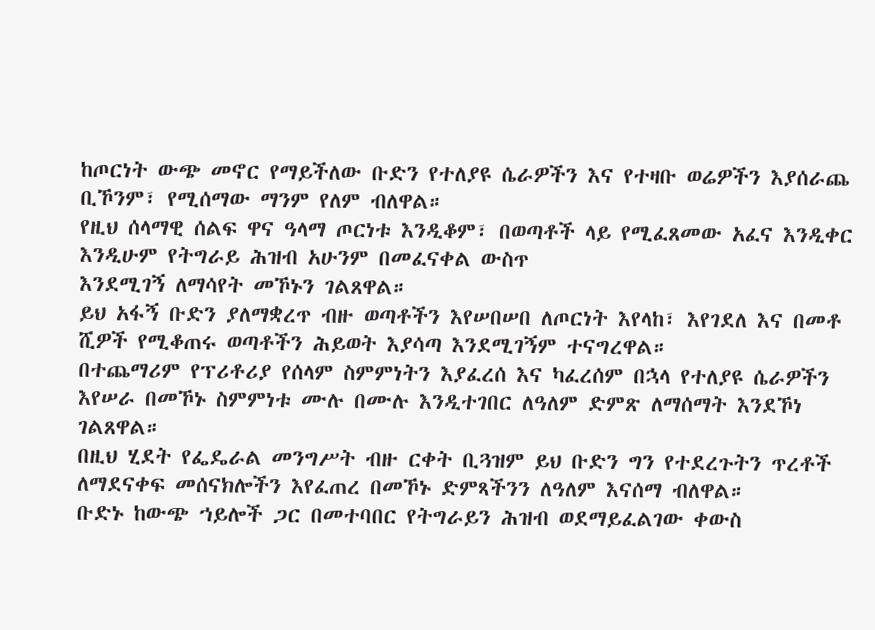ከጦርነት ውጭ መኖር የማይችለው ቡድን የተለያዩ ሴራዎችን እና የተዛቡ ወሬዎችን እያሰራጨ ቢኾንም፣ የሚሰማው ማንም የለም ብለዋል።
የዚህ ሰላማዊ ሰልፍ ዋና ዓላማ ጦርነቱ እንዲቆም፣ በወጣቶች ላይ የሚፈጸመው አፈና እንዲቀር እንዲሁም የትግራይ ሕዝብ አሁንም በመፈናቀል ውስጥ
እንደሚገኝ ለማሳየት መኾኑን ገልጸዋል።
ይህ አፋኝ ቡድን ያለማቋረጥ ብዙ ወጣቶችን እየሠበሠበ ለጦርነት እየላከ፣ እየገደለ እና በመቶ ሺዎች የሚቆጠሩ ወጣቶችን ሕይወት እያሳጣ እንደሚገኝም ተናግረዋል።
በተጨማሪም የፕሪቶሪያ የሰላም ስምምነትን እያፈረሰ እና ካፈረሰም በኋላ የተለያዩ ሴራዎችን እየሠራ በመኾኑ ስምምነቱ ሙሉ በሙሉ እንዲተገበር ለዓለም ድምጽ ለማሰማት እንደኾነ ገልጸዋል።
በዚህ ሂደት የፌዴራል መንግሥት ብዙ ርቀት ቢጓዝም ይህ ቡድን ግን የተደረጉትን ጥረቶች ለማደናቀፍ መሰናክሎችን እየፈጠረ በመኾኑ ድምጻችንን ለዓለም እናሰማ ብለዋል።
ቡድኑ ከውጭ ኀይሎች ጋር በመተባበር የትግራይን ሕዝብ ወደማይፈልገው ቀውስ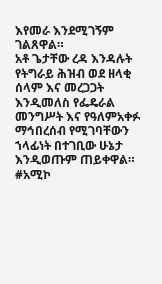እየመራ እንደሚገኝም ገልጸዋል።
አቶ ጌታቸው ረዳ እንዳሉት የትግራይ ሕዝብ ወደ ዘላቂ ሰላም እና መረጋጋት እንዲመለስ የፌዴራል መንግሥት እና የዓለምአቀፉ ማኅበረሰብ የሚገባቸውን ኀላፊነት በተገቢው ሁኔታ እንዲወጡም ጠይቀዋል።
#አሚኮ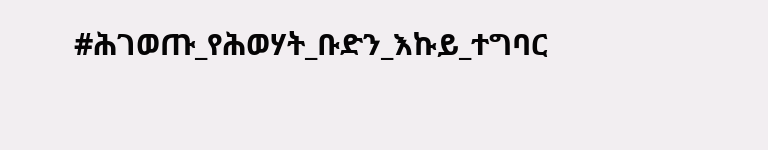#ሕገወጡ_የሕወሃት_ቡድን_እኩይ_ተግባር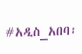#አዲስ_አበባ፡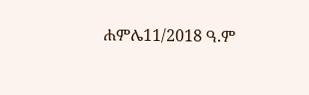ሐምሌ11/2018 ዓ.ም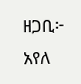ዘጋቢ፦ አየለ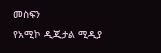መስፍን
የአሚኮ ዲጂታል ሚዲያ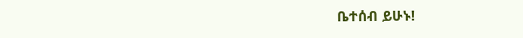ቤተሰብ ይሁኑ!